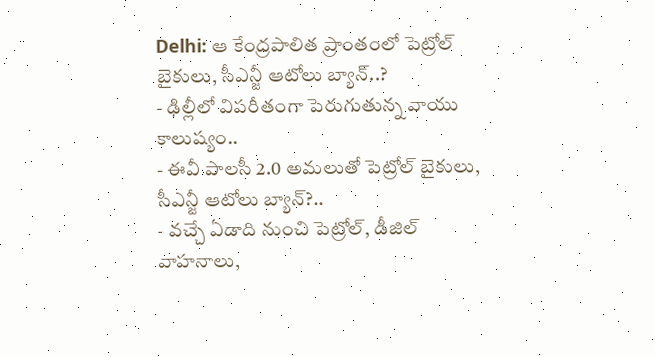Delhi: ఆ కేంద్రపాలిత ప్రాంతంలో పెట్రోల్ బైకులు, సీఎన్జీ ఆటోలు బ్యాన్..?
- ఢిల్లీలో విపరీతంగా పెరుగుతున్న వాయు కాలుష్యం..
- ఈవీ పాలసీ 2.0 అమలుతో పెట్రోల్ బైకులు, సీఎన్జీ ఆటోలు బ్యాన్?..
- వచ్చే ఏడాది నుంచి పెట్రోల్, డీజిల్ వాహనాలు,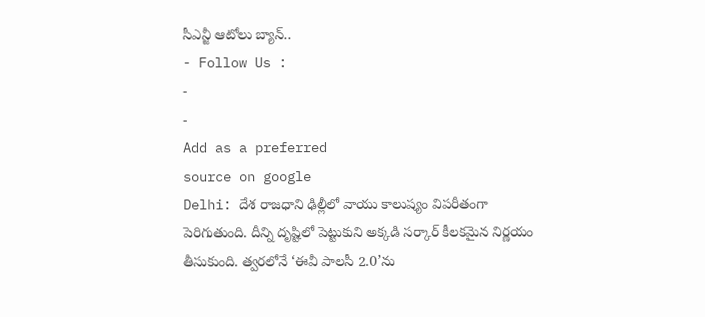సీఎన్జీ ఆటోలు బ్యాన్..
- Follow Us :
-
-
Add as a preferred
source on google
Delhi: దేశ రాజధాని ఢిల్లీలో వాయు కాలుష్యం విపరీతంగా పెరిగుతుంది. దీన్ని దృష్టిలో పెట్టుకుని అక్కడి సర్కార్ కీలకమైన నిర్ణయం తీసుకుంది. త్వరలోనే ‘ఈవీ పాలసీ 2.0’ను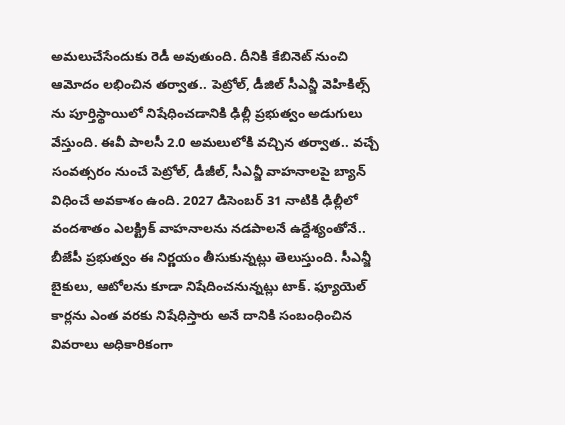అమలుచేసేందుకు రెడీ అవుతుంది. దీనికి కేబినెట్ నుంచి ఆమోదం లభించిన తర్వాత.. పెట్రోల్, డీజిల్ సీఎన్జీ వెహికిల్స్ ను పూర్తిస్థాయిలో నిషేధించడానికి ఢిల్లీ ప్రభుత్వం అడుగులు వేస్తుంది. ఈవీ పాలసీ 2.0 అమలులోకి వచ్చిన తర్వాత.. వచ్చే సంవత్సరం నుంచే పెట్రోల్, డీజీల్, సీఎన్జీ వాహనాలపై బ్యాన్ విధించే అవకాశం ఉంది. 2027 డిసెంబర్ 31 నాటికి ఢిల్లీలో వందశాతం ఎలక్ట్రిక్ వాహనాలను నడపాలనే ఉద్దేశ్యంతోనే.. బీజేపీ ప్రభుత్వం ఈ నిర్ణయం తీసుకున్నట్లు తెలుస్తుంది. సీఎన్జీ బైకులు, ఆటోలను కూడా నిషేదించనున్నట్లు టాక్. ఫ్యూయెల్ కార్లను ఎంత వరకు నిషేధిస్తారు అనే దానికి సంబంధించిన వివరాలు అధికారికంగా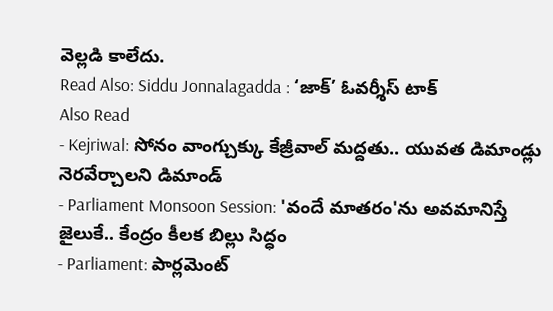వెల్లడి కాలేదు.
Read Also: Siddu Jonnalagadda : ‘జాక్’ ఓవర్శీస్ టాక్
Also Read
- Kejriwal: సోనం వాంగ్చుక్కు కేజ్రీవాల్ మద్దతు.. యువత డిమాండ్లు నెరవేర్చాలని డిమాండ్
- Parliament Monsoon Session: 'వందే మాతరం'ను అవమానిస్తే జైలుకే.. కేంద్రం కీలక బిల్లు సిద్ధం
- Parliament: పార్లమెంట్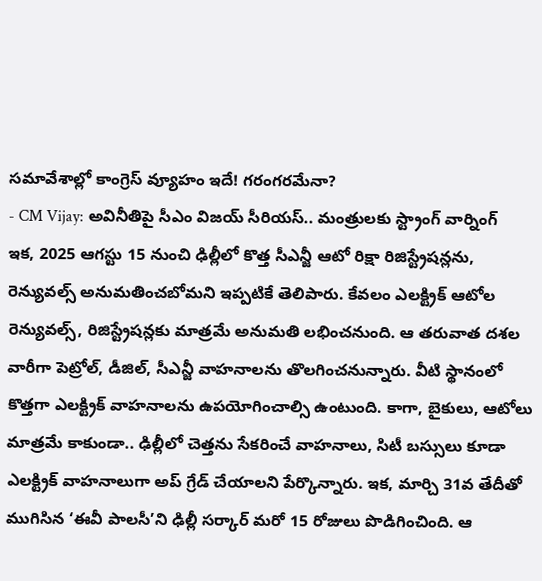సమావేశాల్లో కాంగ్రెస్ వ్యూహం ఇదే! గరంగరమేనా?
- CM Vijay: అవినీతిపై సీఎం విజయ్ సీరియస్.. మంత్రులకు స్ట్రాంగ్ వార్నింగ్
ఇక, 2025 ఆగస్టు 15 నుంచి ఢిల్లీలో కొత్త సీఎన్జీ ఆటో రిక్షా రిజిస్ట్రేషన్లను, రెన్యువల్స్ అనుమతించబోమని ఇప్పటికే తెలిపారు. కేవలం ఎలక్ట్రిక్ ఆటోల రెన్యువల్స్, రిజిస్ట్రేషన్లకు మాత్రమే అనుమతి లభించనుంది. ఆ తరువాత దశల వారీగా పెట్రోల్, డీజిల్, సీఎన్జీ వాహనాలను తొలగించనున్నారు. వీటి స్థానంలో కొత్తగా ఎలక్ట్రిక్ వాహనాలను ఉపయోగించాల్సి ఉంటుంది. కాగా, బైకులు, ఆటోలు మాత్రమే కాకుండా.. ఢిల్లీలో చెత్తను సేకరించే వాహనాలు, సిటీ బస్సులు కూడా ఎలక్ట్రిక్ వాహనాలుగా అప్ గ్రేడ్ చేయాలని పేర్కొన్నారు. ఇక, మార్చి 31వ తేదీతో ముగిసిన ‘ఈవీ పాలసీ’ని ఢిల్లీ సర్కార్ మరో 15 రోజులు పొడిగించింది. ఆ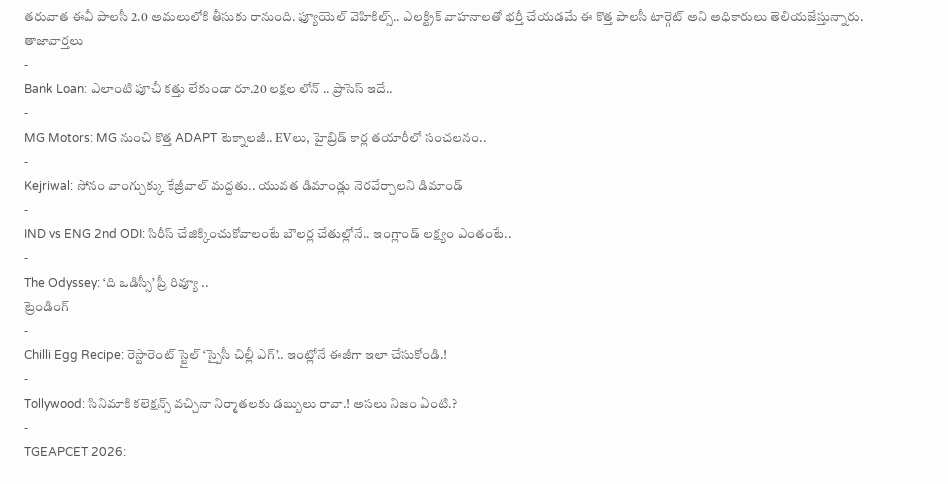తరువాత ఈవీ పాలసీ 2.0 అమలులోకి తీసుకు రానుంది. ఫ్యూయెల్ వెహికిల్స్.. ఎలక్ట్రిక్ వాహనాలతో భర్తీ చేయడమే ఈ కొత్త పాలసీ టార్గెట్ అని అధికారులు తెలియజేస్తున్నారు.
తాజావార్తలు
-
Bank Loan: ఎలాంటి పూచీ కత్తు లేకుండా రూ.20 లక్షల లోన్ .. ప్రాసెస్ ఇదే..
-
MG Motors: MG నుంచి కొత్త ADAPT టెక్నాలజీ.. EVలు, హైబ్రిడ్ కార్ల తయారీలో సంచలనం..
-
Kejriwal: సోనం వాంగ్చుక్కు కేజ్రీవాల్ మద్దతు.. యువత డిమాండ్లు నెరవేర్చాలని డిమాండ్
-
IND vs ENG 2nd ODI: సిరీస్ చేజిక్కించుకోవాలంటే బౌలర్ల చేతుల్లోనే.. ఇంగ్లాండ్ లక్ష్యం ఎంతంటే..
-
The Odyssey: ‘ది ఒడిస్సీ’ ప్రీ రివ్యూ ..
ట్రెండింగ్
-
Chilli Egg Recipe: రెస్టారెంట్ స్టైల్ ‘స్పైసీ చిల్లీ ఎగ్’.. ఇంట్లోనే ఈజీగా ఇలా చేసుకోండి.!
-
Tollywood: సినిమాకి కలెక్షన్స్ వచ్చినా నిర్మాతలకు డబ్బులు రావా.! అసలు నిజం ఏంటి.?
-
TGEAPCET 2026: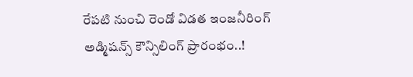రేపటి నుంచి రెండో విడత ఇంజనీరింగ్ అడ్మిషన్స్ కౌన్సిలింగ్ ప్రారంభం..!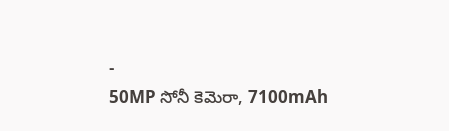-
50MP సోనీ కెమెరా, 7100mAh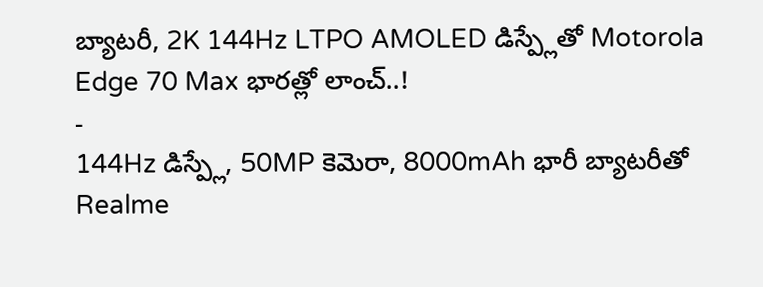బ్యాటరీ, 2K 144Hz LTPO AMOLED డిస్ప్లేతో Motorola Edge 70 Max భారత్లో లాంచ్..!
-
144Hz డిస్ప్లే, 50MP కెమెరా, 8000mAh భారీ బ్యాటరీతో Realme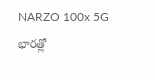NARZO 100x 5G భారత్లో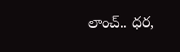లాంచ్.. ధర,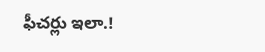ఫీచర్లు ఇలా.!